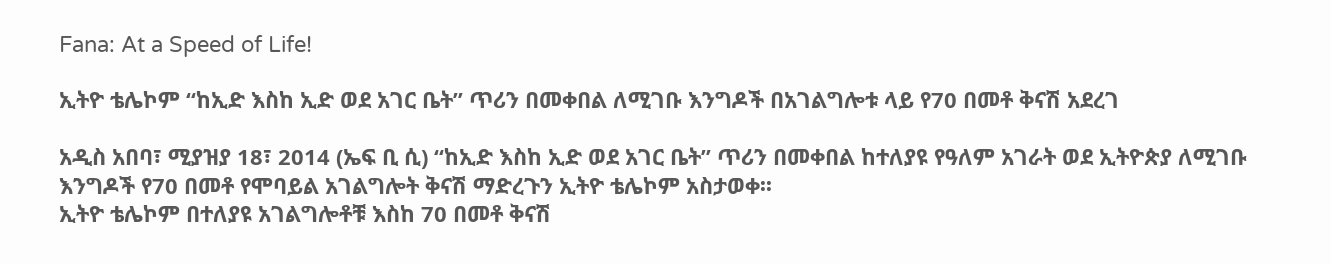Fana: At a Speed of Life!

ኢትዮ ቴሌኮም “ከኢድ እስከ ኢድ ወደ አገር ቤት” ጥሪን በመቀበል ለሚገቡ እንግዶች በአገልግሎቱ ላይ የ70 በመቶ ቅናሽ አደረገ

አዲስ አበባ፣ ሚያዝያ 18፣ 2014 (ኤፍ ቢ ሲ) “ከኢድ እስከ ኢድ ወደ አገር ቤት” ጥሪን በመቀበል ከተለያዩ የዓለም አገራት ወደ ኢትዮጵያ ለሚገቡ እንግዶች የ70 በመቶ የሞባይል አገልግሎት ቅናሽ ማድረጉን ኢትዮ ቴሌኮም አስታወቀ፡፡
ኢትዮ ቴሌኮም በተለያዩ አገልግሎቶቹ እስከ 70 በመቶ ቅናሽ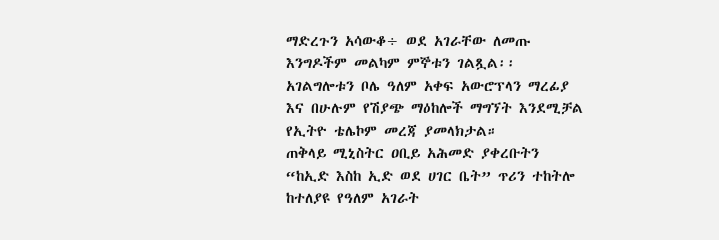ማድረጉን አሳውቆ÷ ወደ አገራቸው ለመጡ እንግዶችም መልካም ምኞቱን ገልጿል፡፡
አገልግሎቱን ቦሌ ዓለም አቀፍ አውሮፕላን ማረፊያ እና በሁሉም የሽያጭ ማዕከሎች ማግኘት እንደሚቻል የኢትዮ ቴሌኮም መረጃ ያመላክታል።
ጠቅላይ ሚኒስትር ዐቢይ አሕመድ ያቀረቡትን “ከኢድ እስከ ኢድ ወደ ሀገር ቤት” ጥሪን ተከትሎ ከተለያዩ የዓለም አገራት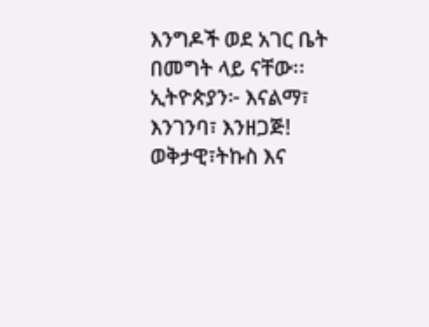እንግዶች ወደ አገር ቤት በመግት ላይ ናቸው፡፡
ኢትዮጵያን፦ እናልማ፣ እንገንባ፣ እንዘጋጅ!
ወቅታዊ፣ትኩስ እና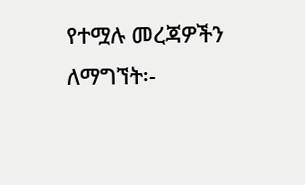የተሟሉ መረጃዎችን ለማግኘት፡-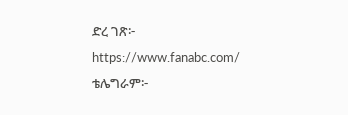ድረ ገጽ፦ https://www.fanabc.com/
ቴሌግራም፦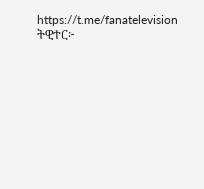https://t.me/fanatelevision
ትዊተር፦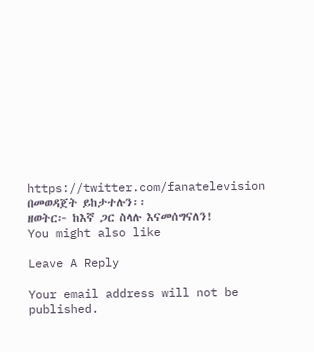https://twitter.com/fanatelevision በመወዳጀት ይከታተሉን፡፡
ዘወትር፦ ከእኛ ጋር ስላሉ እናመሰግናለን!
You might also like

Leave A Reply

Your email address will not be published.